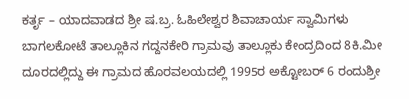ಕರ್ತೃ – ಯಾದವಾಡದ ಶ್ರೀ ಷ.ಬ್ರ. ಓಹಿಲೇಶ್ವರ ಶಿವಾಚಾರ್ಯ ಸ್ವಾಮಿಗಳು
ಬಾಗಲಕೋಟೆ ತಾಲ್ಲೂಕಿನ ಗದ್ದನಕೇರಿ ಗ್ರಾಮವು ತಾಲ್ಲೂಕು ಕೇಂದ್ರದಿಂದ 8ಕಿ.ಮೀ ದೂರದಲ್ಲಿದ್ದು ಈ ಗ್ರಾಮದ ಹೊರವಲಯದಲ್ಲಿ 1995ರ ಅಕ್ಟೋಬರ್ 6 ರಂದುಶ್ರೀ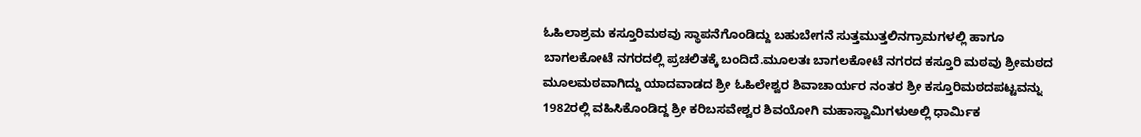ಓಹಿಲಾಶ್ರಮ ಕಸ್ತೂರಿಮಠವು ಸ್ಥಾಪನೆಗೊಂಡಿದ್ದು ಬಹುಬೇಗನೆ ಸುತ್ತಮುತ್ತಲಿನಗ್ರಾಮಗಳಲ್ಲಿ ಹಾಗೂ ಬಾಗಲಕೋಟೆ ನಗರದಲ್ಲಿ ಪ್ರಚಲಿತಕ್ಕೆ ಬಂದಿದೆ.ಮೂಲತಃ ಬಾಗಲಕೋಟೆ ನಗರದ ಕಸ್ತೂರಿ ಮಠವು ಶ್ರೀಮಠದ ಮೂಲಮಠವಾಗಿದ್ದು ಯಾದವಾಡದ ಶ್ರೀ ಓಹಿಲೇಶ್ವರ ಶಿವಾಚಾರ್ಯರ ನಂತರ ಶ್ರೀ ಕಸ್ತೂರಿಮಠದಪಟ್ಟವನ್ನು 1982ರಲ್ಲಿ ವಹಿಸಿಕೊಂಡಿದ್ದ ಶ್ರೀ ಕರಿಬಸವೇಶ್ವರ ಶಿವಯೋಗಿ ಮಹಾಸ್ವಾಮಿಗಳುಅಲ್ಲಿ ಧಾರ್ಮಿಕ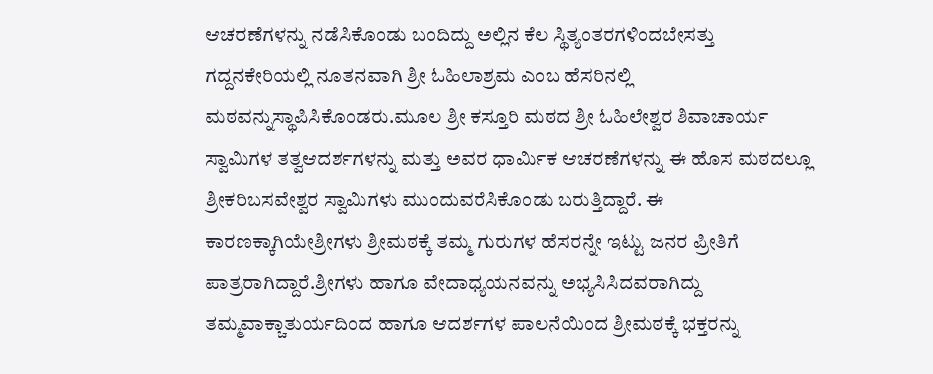ಆಚರಣೆಗಳನ್ನು ನಡೆಸಿಕೊಂಡು ಬಂದಿದ್ದು ಅಲ್ಲಿನ ಕೆಲ ಸ್ಥಿತ್ಯಂತರಗಳಿಂದಬೇಸತ್ತು ಗದ್ದನಕೇರಿಯಲ್ಲಿ ನೂತನವಾಗಿ ಶ್ರೀ ಓಹಿಲಾಶ್ರಮ ಎಂಬ ಹೆಸರಿನಲ್ಲಿ ಮಠವನ್ನುಸ್ಥಾಪಿಸಿಕೊಂಡರು.ಮೂಲ ಶ್ರೀ ಕಸ್ತೂರಿ ಮಠದ ಶ್ರೀ ಓಹಿಲೇಶ್ವರ ಶಿವಾಚಾರ್ಯ ಸ್ವಾಮಿಗಳ ತತ್ವಆದರ್ಶಗಳನ್ನು ಮತ್ತು ಅವರ ಧಾರ್ಮಿಕ ಆಚರಣೆಗಳನ್ನು ಈ ಹೊಸ ಮಠದಲ್ಲೂ ಶ್ರೀಕರಿಬಸವೇಶ್ವರ ಸ್ವಾಮಿಗಳು ಮುಂದುವರೆಸಿಕೊಂಡು ಬರುತ್ತಿದ್ದಾರೆ. ಈ ಕಾರಣಕ್ಕಾಗಿಯೇಶ್ರೀಗಳು ಶ್ರೀಮಠಕ್ಕೆ ತಮ್ಮ ಗುರುಗಳ ಹೆಸರನ್ನೇ ಇಟ್ಟು ಜನರ ಪ್ರೀತಿಗೆ ಪಾತ್ರರಾಗಿದ್ದಾರೆ.ಶ್ರೀಗಳು ಹಾಗೂ ವೇದಾಧ್ಯಯನವನ್ನು ಅಭ್ಯಸಿಸಿದವರಾಗಿದ್ದು ತಮ್ಮವಾಕ್ಚಾತುರ್ಯದಿಂದ ಹಾಗೂ ಆದರ್ಶಗಳ ಪಾಲನೆಯಿಂದ ಶ್ರೀಮಠಕ್ಕೆ ಭಕ್ತರನ್ನು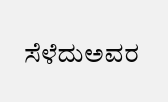ಸೆಳೆದುಅವರ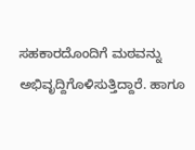ಸಹಕಾರದೊಂದಿಗೆ ಮಠವನ್ನು ಅಭಿವೃದ್ದಿಗೊಳಿಸುತ್ತಿದ್ದಾರೆ. ಹಾಗೂ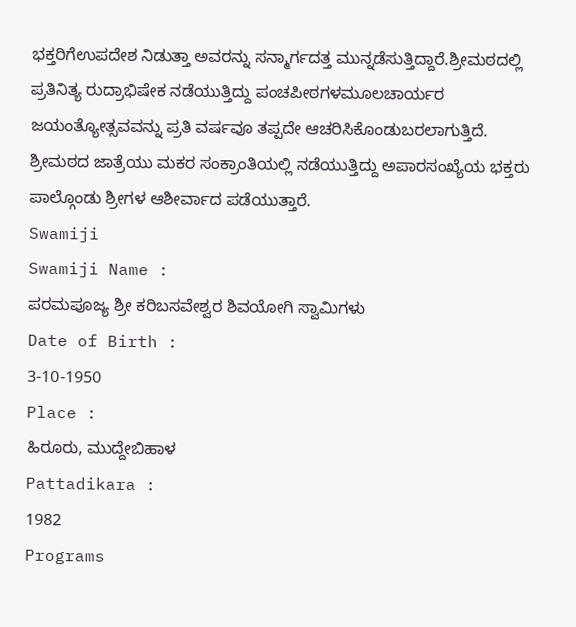ಭಕ್ತರಿಗೆಉಪದೇಶ ನಿಡುತ್ತಾ ಅವರನ್ನು ಸನ್ಮಾರ್ಗದತ್ತ ಮುನ್ನಡೆಸುತ್ತಿದ್ದಾರೆ.ಶ್ರೀಮಠದಲ್ಲಿ ಪ್ರತಿನಿತ್ಯ ರುದ್ರಾಭಿಷೇಕ ನಡೆಯುತ್ತಿದ್ದು ಪಂಚಪೀಠಗಳಮೂಲಚಾರ್ಯರ ಜಯಂತ್ಯೋತ್ಸವವನ್ನು ಪ್ರತಿ ವರ್ಷವೂ ತಪ್ಪದೇ ಆಚರಿಸಿಕೊಂಡುಬರಲಾಗುತ್ತಿದೆ. ಶ್ರೀಮಠದ ಜಾತ್ರೆಯು ಮಕರ ಸಂಕ್ರಾಂತಿಯಲ್ಲಿ ನಡೆಯುತ್ತಿದ್ದು ಅಪಾರಸಂಖ್ಯೆಯ ಭಕ್ತರು ಪಾಲ್ಗೊಂಡು ಶ್ರೀಗಳ ಆಶೀರ್ವಾದ ಪಡೆಯುತ್ತಾರೆ.
Swamiji
Swamiji Name :
ಪರಮಪೂಜ್ಯ ಶ್ರೀ ಕರಿಬಸವೇಶ್ವರ ಶಿವಯೋಗಿ ಸ್ವಾಮಿಗಳು
Date of Birth :
3-10-1950
Place :
ಹಿರೂರು, ಮುದ್ದೇಬಿಹಾಳ
Pattadikara :
1982
Programs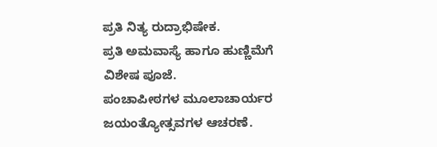ಪ್ರತಿ ನಿತ್ಯ ರುದ್ರಾಭಿಷೇಕ.
ಪ್ರತಿ ಅಮವಾಸ್ಯೆ ಹಾಗೂ ಹುಣ್ಣಿಮೆಗೆ ವಿಶೇಷ ಪೂಜೆ.
ಪಂಚಾಪೀಠಗಳ ಮೂಲಾಚಾರ್ಯರ ಜಯಂತ್ಯೋತ್ಸವಗಳ ಆಚರಣೆ.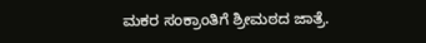ಮಕರ ಸಂಕ್ರಾಂತಿಗೆ ಶ್ರೀಮಠದ ಜಾತ್ರೆ.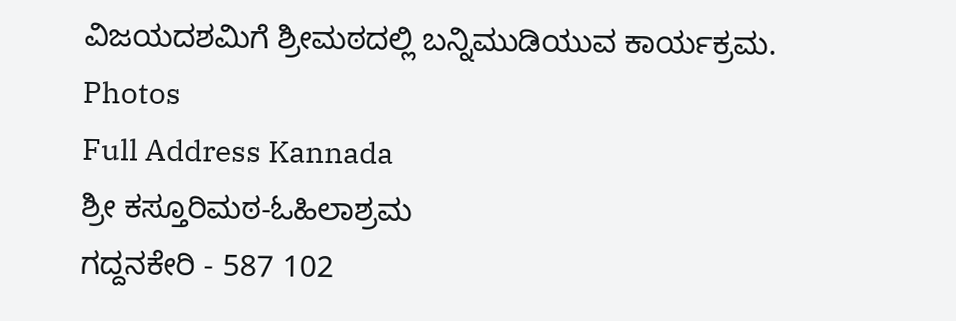ವಿಜಯದಶಮಿಗೆ ಶ್ರೀಮಠದಲ್ಲಿ ಬನ್ನಿಮುಡಿಯುವ ಕಾರ್ಯಕ್ರಮ.
Photos
Full Address Kannada
ಶ್ರೀ ಕಸ್ತೂರಿಮಠ-ಓಹಿಲಾಶ್ರಮ
ಗದ್ದನಕೇರಿ - 587 102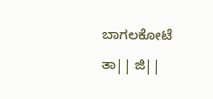ಬಾಗಲಕೋಟೆ ತಾ|| ಜಿ||